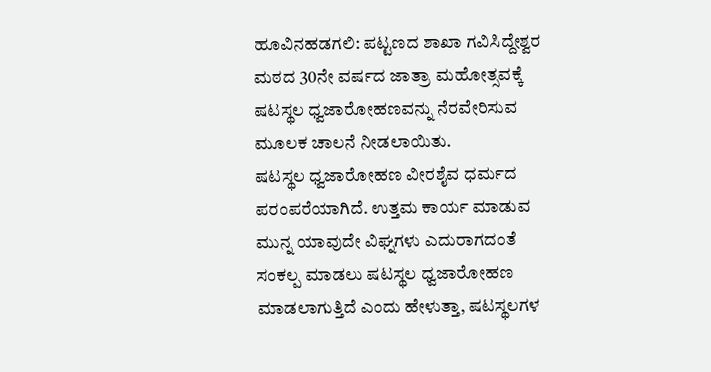ಹೂವಿನಹಡಗಲಿ: ಪಟ್ಟಣದ ಶಾಖಾ ಗವಿಸಿದ್ದೇಶ್ವರ ಮಠದ 30ನೇ ವರ್ಷದ ಜಾತ್ರಾ ಮಹೋತ್ಸವಕ್ಕೆ ಷಟಸ್ಥಲ ಧ್ವಜಾರೋಹಣವನ್ನು ನೆರವೇರಿಸುವ ಮೂಲಕ ಚಾಲನೆ ನೀಡಲಾಯಿತು.
ಷಟಸ್ಥಲ ಧ್ವಜಾರೋಹಣ ವೀರಶೈವ ಧರ್ಮದ ಪರಂಪರೆಯಾಗಿದೆ. ಉತ್ತಮ ಕಾರ್ಯ ಮಾಡುವ ಮುನ್ನ ಯಾವುದೇ ವಿಘ್ನಗಳು ಎದುರಾಗದಂತೆ ಸಂಕಲ್ಪ ಮಾಡಲು ಷಟಸ್ಥಲ ಧ್ವಜಾರೋಹಣ ಮಾಡಲಾಗುತ್ತಿದೆ ಎಂದು ಹೇಳುತ್ತಾ, ಷಟಸ್ಥಲಗಳ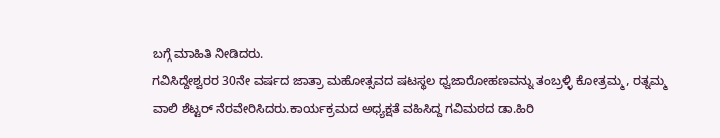ಬಗ್ಗೆ ಮಾಹಿತಿ ನೀಡಿದರು.
ಗವಿಸಿದ್ದೇಶ್ವರರ 30ನೇ ವರ್ಷದ ಜಾತ್ರಾ ಮಹೋತ್ಸವದ ಷಟಸ್ಥಲ ಧ್ವಜಾರೋಹಣವನ್ನು ತಂಬ್ರಳ್ಳಿ ಕೋತ್ರಮ್ಮ, ರತ್ನಮ್ಮ ವಾಲಿ ಶೆಟ್ಟರ್ ನೆರವೇರಿಸಿದರು.ಕಾರ್ಯಕ್ರಮದ ಅಧ್ಯಕ್ಷತೆ ವಹಿಸಿದ್ದ ಗವಿಮಠದ ಡಾ.ಹಿರಿ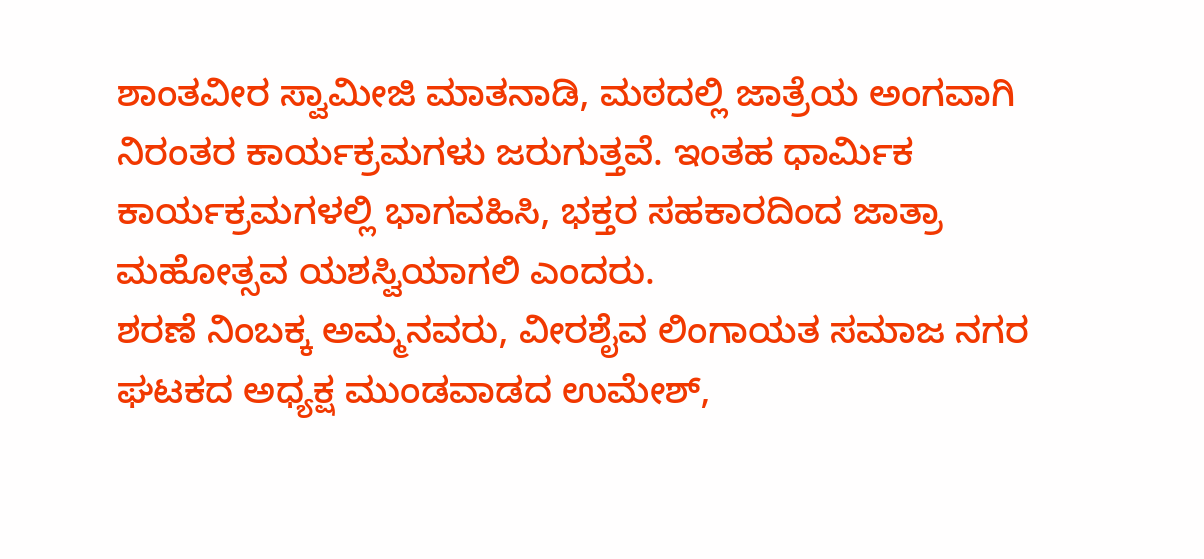ಶಾಂತವೀರ ಸ್ವಾಮೀಜಿ ಮಾತನಾಡಿ, ಮಠದಲ್ಲಿ ಜಾತ್ರೆಯ ಅಂಗವಾಗಿ ನಿರಂತರ ಕಾರ್ಯಕ್ರಮಗಳು ಜರುಗುತ್ತವೆ. ಇಂತಹ ಧಾರ್ಮಿಕ ಕಾರ್ಯಕ್ರಮಗಳಲ್ಲಿ ಭಾಗವಹಿಸಿ, ಭಕ್ತರ ಸಹಕಾರದಿಂದ ಜಾತ್ರಾ ಮಹೋತ್ಸವ ಯಶಸ್ವಿಯಾಗಲಿ ಎಂದರು.
ಶರಣೆ ನಿಂಬಕ್ಕ ಅಮ್ಮನವರು, ವೀರಶೈವ ಲಿಂಗಾಯತ ಸಮಾಜ ನಗರ ಘಟಕದ ಅಧ್ಯಕ್ಷ ಮುಂಡವಾಡದ ಉಮೇಶ್,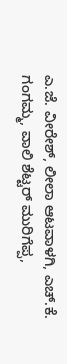ಎ.ಜೆ. ವೀರೇಶ್, ಲೀಲಾ ಆಟವಾಳಗಿ, ಎಚ್.ಕೆ. ಗಂಗಮ್ಮ, ವಾಲಿ ಶೆಟ್ಟರ್ ಮುರಿಗೆಪ್ಪ,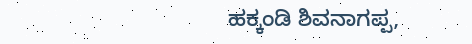ಹಕ್ಕಂಡಿ ಶಿವನಾಗಪ್ಪ,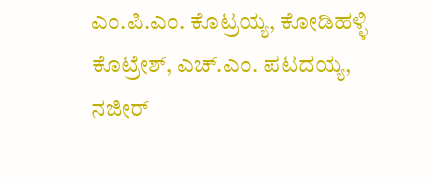ಎಂ.ಪಿ.ಎಂ. ಕೊಟ್ರಯ್ಯ, ಕೋಡಿಹಳ್ಳಿ ಕೊಟ್ರೇಶ್, ಎಚ್.ಎಂ. ಪಟದಯ್ಯ, ನಜೀರ್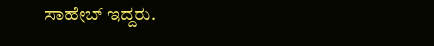ಸಾಹೇಬ್ ಇದ್ದರು.